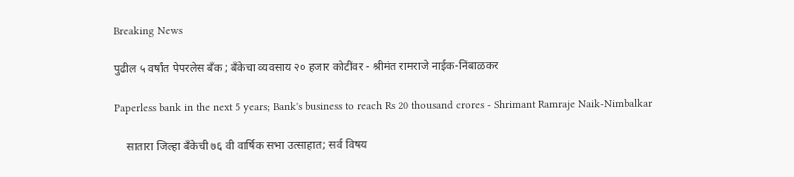Breaking News

पुढील ५ वर्षांत पेपरलेस बँक ; बँकेचा व्यवसाय २० हजार कोटींवर - श्रीमंत रामराजे नाईक-निंबाळकर

Paperless bank in the next 5 years; Bank's business to reach Rs 20 thousand crores - Shrimant Ramraje Naik-Nimbalkar

    सातारा जिल्हा बँकेची ७६ वी वार्षिक सभा उत्साहात; सर्व विषय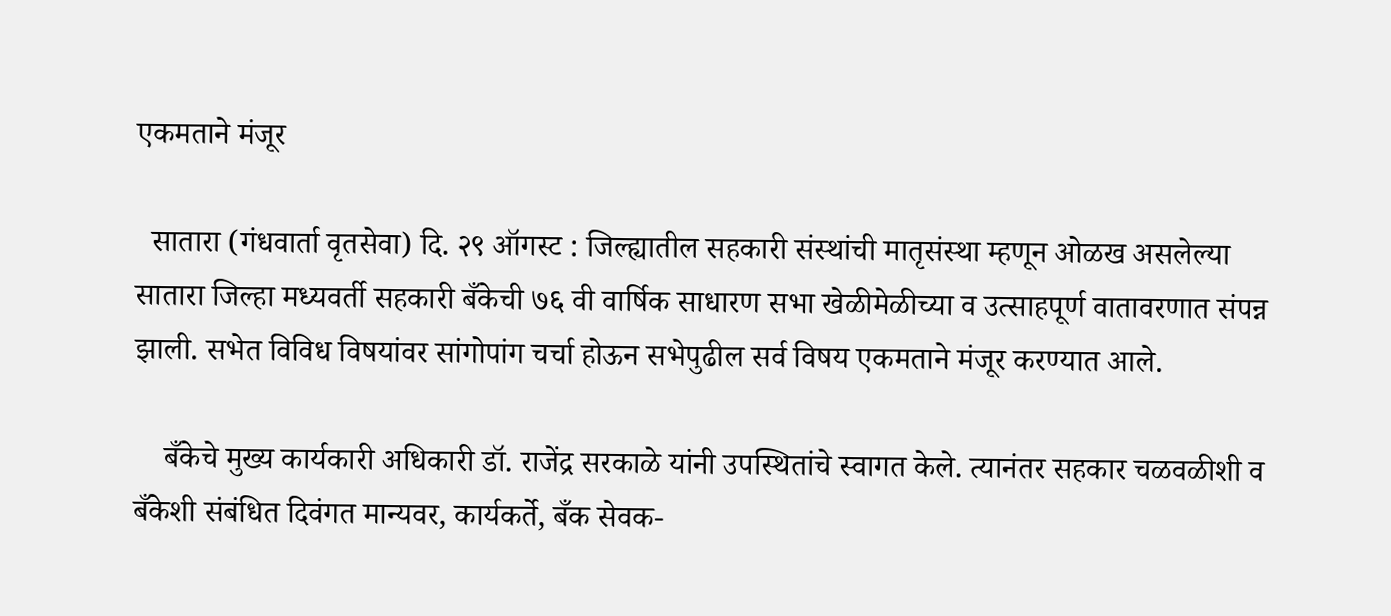एकमताने मंजूर

  सातारा (गंधवार्ता वृतसेवा) दि. २९ ऑगस्ट : जिल्ह्यातील सहकारी संस्थांची मातृसंस्था म्हणून ओळख असलेल्या सातारा जिल्हा मध्यवर्ती सहकारी बँकेची ७६ वी वार्षिक साधारण सभा खेळीमेळीच्या व उत्साहपूर्ण वातावरणात संपन्न झाली. सभेत विविध विषयांवर सांगोपांग चर्चा होऊन सभेपुढील सर्व विषय एकमताने मंजूर करण्यात आले.

    बँकेचे मुख्य कार्यकारी अधिकारी डॉ. राजेंद्र सरकाळे यांनी उपस्थितांचे स्वागत केले. त्यानंतर सहकार चळवळीशी व बँकेशी संबंधित दिवंगत मान्यवर, कार्यकर्ते, बँक सेवक-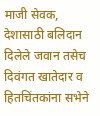माजी सेवक, देशासाठी बलिदान दिलेले जवान तसेच दिवंगत खातेदार व हितचिंतकांना सभेने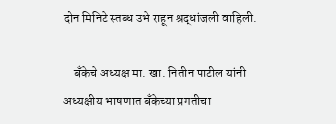दोन मिनिटे स्तब्ध उभे राहून श्रद्धांजली वाहिली.

    बँकेचे अध्यक्ष मा. खा. नितीन पाटील यांनी अध्यक्षीय भाषणात बँकेच्या प्रगतीचा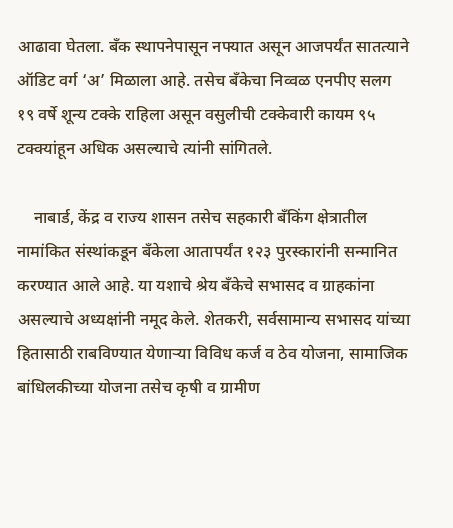आढावा घेतला. बँक स्थापनेपासून नफ्यात असून आजपर्यंत सातत्याने ऑडिट वर्ग ‘अ’ मिळाला आहे. तसेच बँकेचा निव्वळ एनपीए सलग १९ वर्षे शून्य टक्के राहिला असून वसुलीची टक्केवारी कायम ९५ टक्क्यांहून अधिक असल्याचे त्यांनी सांगितले.

    नाबार्ड, केंद्र व राज्य शासन तसेच सहकारी बँकिंग क्षेत्रातील नामांकित संस्थांकडून बँकेला आतापर्यंत १२३ पुरस्कारांनी सन्मानित करण्यात आले आहे. या यशाचे श्रेय बँकेचे सभासद व ग्राहकांना असल्याचे अध्यक्षांनी नमूद केले. शेतकरी, सर्वसामान्य सभासद यांच्या हितासाठी राबविण्यात येणाऱ्या विविध कर्ज व ठेव योजना, सामाजिक बांधिलकीच्या योजना तसेच कृषी व ग्रामीण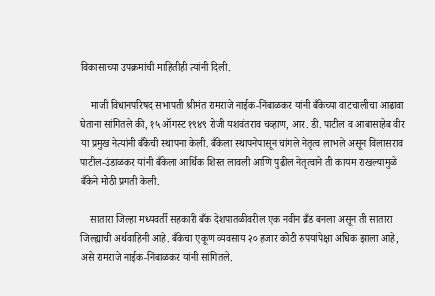विकासाच्या उपक्रमांची माहितीही त्यांनी दिली.

    माजी विधानपरिषद सभापती श्रीमंत रामराजे नाईक-निंबाळकर यांनी बँकेच्या वाटचालीचा आढावा घेताना सांगितले की, १५ ऑगस्ट १९४९ रोजी यशवंतराव चव्हाण, आर. डी. पाटील व आबासाहेब वीर या प्रमुख नेत्यांनी बँकेची स्थापना केली. बँकेला स्थापनेपासून चांगले नेतृत्व लाभले असून विलासराव पाटील-उंडाळकर यांनी बँकेला आर्थिक शिस्त लावली आणि पुढील नेतृत्वाने ती कायम राखल्यामुळे बँकेने मोठी प्रगती केली.

    सातारा जिल्हा मध्यवर्ती सहकारी बँक देशपातळीवरील एक नवीन ब्रँड बनला असून ती सातारा जिल्ह्याची अर्थवाहिनी आहे. बँकेचा एकूण व्यवसाय २० हजार कोटी रुपयांपेक्षा अधिक झाला आहे, असे रामराजे नाईक-निंबाळकर यांनी सांगितले.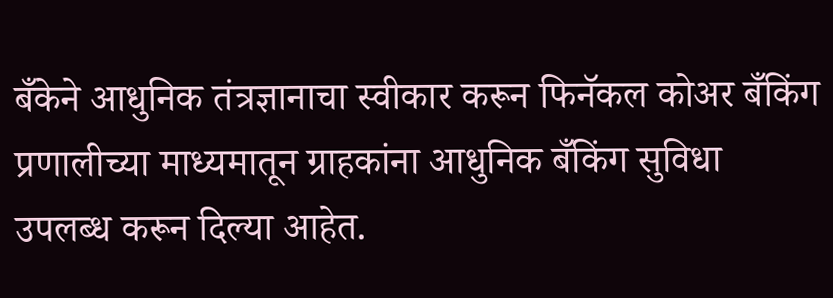बँकेने आधुनिक तंत्रज्ञानाचा स्वीकार करून फिनॅकल कोअर बँकिंग प्रणालीच्या माध्यमातून ग्राहकांना आधुनिक बँकिंग सुविधा उपलब्ध करून दिल्या आहेत.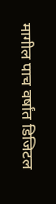मागील पाच वर्षांत डिजिटल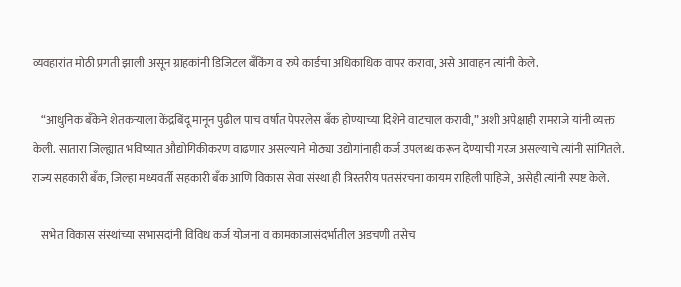व्यवहारांत मोठी प्रगती झाली असून ग्राहकांनी डिजिटल बँकिंग व रुपे कार्डचा अधिकाधिक वापर करावा, असे आवाहन त्यांनी केले.

    “आधुनिक बँकेने शेतकऱ्याला केंद्रबिंदू मानून पुढील पाच वर्षांत पेपरलेस बँक होण्याच्या दिशेने वाटचाल करावी,” अशी अपेक्षाही रामराजे यांनी व्यक्त केली. सातारा जिल्ह्यात भविष्यात औद्योगिकीकरण वाढणार असल्याने मोठ्या उद्योगांनाही कर्ज उपलब्ध करून देण्याची गरज असल्याचे त्यांनी सांगितले. राज्य सहकारी बँक, जिल्हा मध्यवर्ती सहकारी बँक आणि विकास सेवा संस्था ही त्रिस्तरीय पतसंरचना कायम राहिली पाहिजे, असेही त्यांनी स्पष्ट केले.

    सभेत विकास संस्थांच्या सभासदांनी विविध कर्ज योजना व कामकाजासंदर्भातील अडचणी तसेच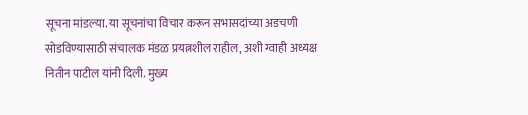सूचना मांडल्या. या सूचनांचा विचार करून सभासदांच्या अडचणी सोडविण्यासाठी संचालक मंडळ प्रयत्नशील राहील, अशी ग्वाही अध्यक्ष नितीन पाटील यांनी दिली. मुख्य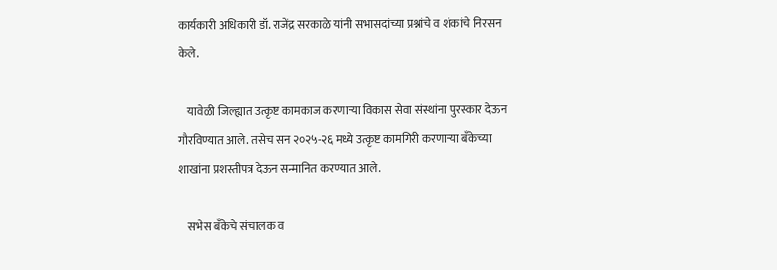कार्यकारी अधिकारी डॉ. राजेंद्र सरकाळे यांनी सभासदांच्या प्रश्नांचे व शंकांचे निरसन केले.

    यावेळी जिल्ह्यात उत्कृष्ट कामकाज करणाऱ्या विकास सेवा संस्थांना पुरस्कार देऊन गौरविण्यात आले. तसेच सन २०२५-२६ मध्ये उत्कृष्ट कामगिरी करणाऱ्या बँकेच्या शाखांना प्रशस्तीपत्र देऊन सन्मानित करण्यात आले.

    सभेस बँकेचे संचालक व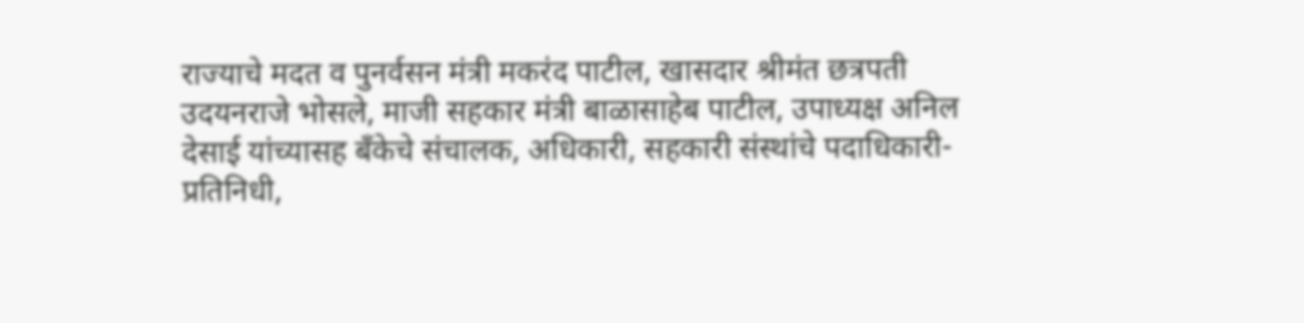राज्याचे मदत व पुनर्वसन मंत्री मकरंद पाटील, खासदार श्रीमंत छत्रपती उदयनराजे भोसले, माजी सहकार मंत्री बाळासाहेब पाटील, उपाध्यक्ष अनिल देसाई यांच्यासह बँकेचे संचालक, अधिकारी, सहकारी संस्थांचे पदाधिकारी-प्रतिनिधी,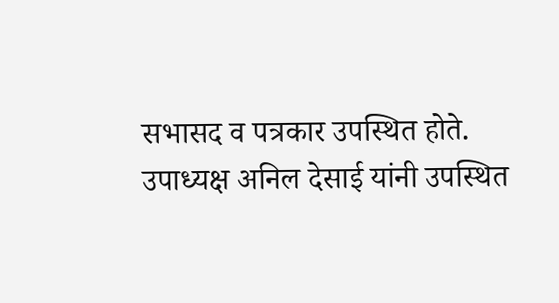सभासद व पत्रकार उपस्थित होते.
उपाध्यक्ष अनिल देसाई यांनी उपस्थित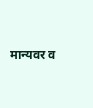मान्यवर व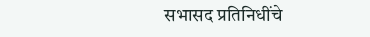सभासद प्रतिनिधींचे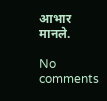आभार मानले.

No comments